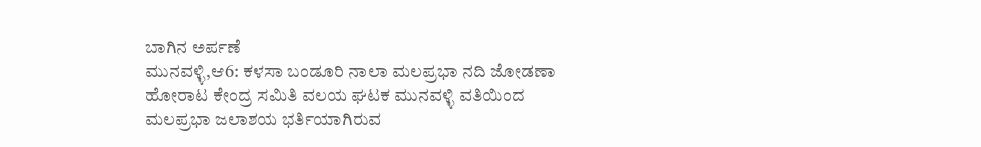ಬಾಗಿನ ಅರ್ಪಣೆ
ಮುನವಳ್ಳಿ,ಆ6: ಕಳಸಾ ಬಂಡೂರಿ ನಾಲಾ ಮಲಪ್ರಭಾ ನದಿ ಜೋಡಣಾ ಹೋರಾಟ ಕೇಂದ್ರ ಸಮಿತಿ ವಲಯ ಘಟಕ ಮುನವಳ್ಳಿ ವತಿಯಿಂದ ಮಲಪ್ರಭಾ ಜಲಾಶಯ ಭರ್ತಿಯಾಗಿರುವ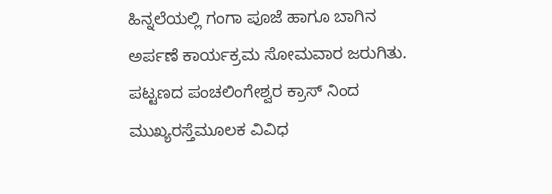ಹಿನ್ನಲೆಯಲ್ಲಿ ಗಂಗಾ ಪೂಜೆ ಹಾಗೂ ಬಾಗಿನ ಅರ್ಪಣೆ ಕಾರ್ಯಕ್ರಮ ಸೋಮವಾರ ಜರುಗಿತು.
ಪಟ್ಟಣದ ಪಂಚಲಿಂಗೇಶ್ವರ ಕ್ರಾಸ್ ನಿಂದ ಮುಖ್ಯರಸ್ತೆಮೂಲಕ ವಿವಿಧ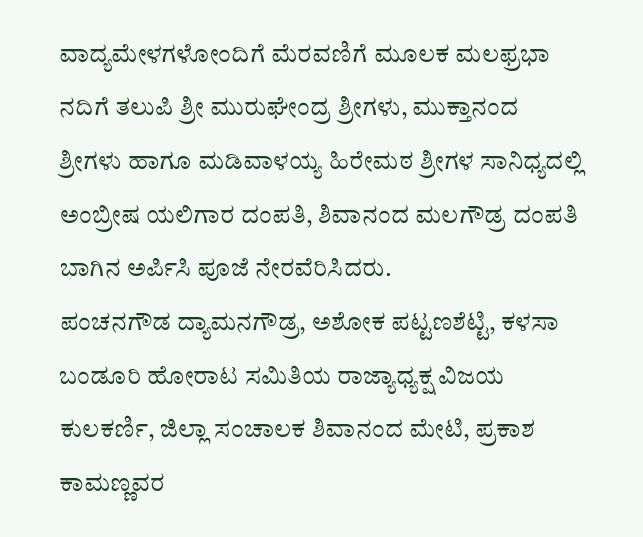ವಾದ್ಯಮೇಳಗಳೋಂದಿಗೆ ಮೆರವಣಿಗೆ ಮೂಲಕ ಮಲಫ್ರಭಾ ನದಿಗೆ ತಲುಪಿ ಶ್ರೀ ಮುರುಘೇಂದ್ರ ಶ್ರೀಗಳು, ಮುಕ್ತಾನಂದ ಶ್ರೀಗಳು ಹಾಗೂ ಮಡಿವಾಳಯ್ಯ ಹಿರೇಮಠ ಶ್ರೀಗಳ ಸಾನಿಧ್ಯದಲ್ಲಿ ಅಂಬ್ರೀಷ ಯಲಿಗಾರ ದಂಪತಿ, ಶಿವಾನಂದ ಮಲಗೌಡ್ರ ದಂಪತಿ ಬಾಗಿನ ಅರ್ಪಿಸಿ ಪೂಜೆ ನೇರವೆರಿಸಿದರು.
ಪಂಚನಗೌಡ ದ್ಯಾಮನಗೌಡ್ರ, ಅಶೋಕ ಪಟ್ಟಣಶೆಟ್ಟಿ, ಕಳಸಾ ಬಂಡೂರಿ ಹೋರಾಟ ಸಮಿತಿಯ ರಾಜ್ಯಾಧ್ಯಕ್ಷ ವಿಜಯ ಕುಲಕರ್ಣಿ, ಜಿಲ್ಲಾ ಸಂಚಾಲಕ ಶಿವಾನಂದ ಮೇಟಿ, ಪ್ರಕಾಶ ಕಾಮಣ್ಣವರ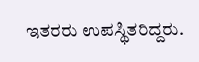ಇತರರು ಉಪಸ್ಥಿತರಿದ್ದರು.